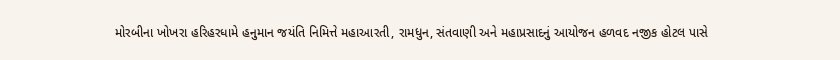મોરબીના ખોખરા હરિહરધામે હનુમાન જયંતિ નિમિત્તે મહાઆરતી, રામધુન, સંતવાણી અને મહાપ્રસાદનું આયોજન હળવદ નજીક હોટલ પાસે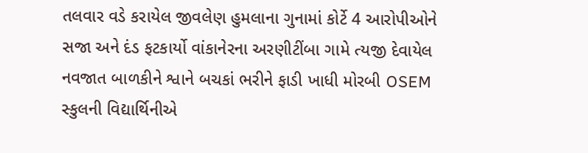તલવાર વડે કરાયેલ જીવલેણ હુમલાના ગુનામાં કોર્ટે 4 આરોપીઓને સજા અને દંડ ફટકાર્યો વાંકાનેરના અરણીટીંબા ગામે ત્યજી દેવાયેલ નવજાત બાળકીને શ્વાને બચકાં ભરીને ફાડી ખાધી મોરબી OSEM સ્કુલની વિદ્યાર્થિનીએ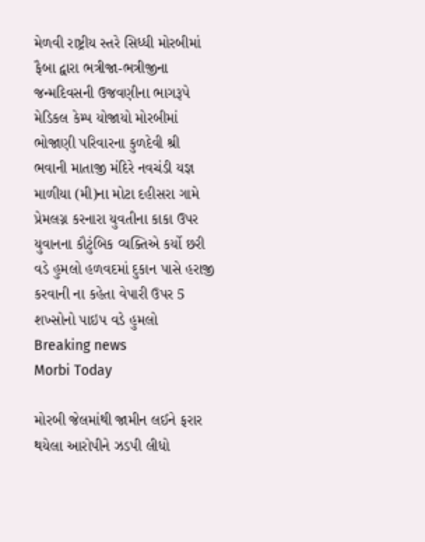મેળવી રાષ્ટ્રીય સ્તરે સિધ્ધી મોરબીમાં ફૈબા દ્વારા ભત્રીજા-ભત્રીજીના જન્મદિવસની ઉજવણીના ભાગરૂપે મેડિકલ કેમ્પ યોજાયો મોરબીમાં ભોજાણી પરિવારના કુળદેવી શ્રી ભવાની માતાજી મંદિરે નવચંડી યજ્ઞ માળીયા (મી)ના મોટા દહીસરા ગામે પ્રેમલગ્ન કરનારા યુવતીના કાકા ઉપર યુવાનના કૌટુંબિક વ્યક્તિએ કર્યો છરી વડે હુમલો હળવદમાં દુકાન પાસે હરાજી કરવાની ના કહેતા વેપારી ઉપર 5 શખ્સોનો પાઇપ વડે હુમલો
Breaking news
Morbi Today

મોરબી જેલમાંથી જામીન લઈને ફરાર થયેલા આરોપીને ઝડપી લીધો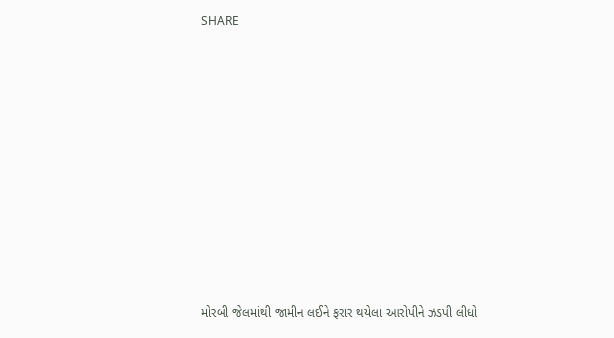SHARE











મોરબી જેલમાંથી જામીન લઈને ફરાર થયેલા આરોપીને ઝડપી લીધો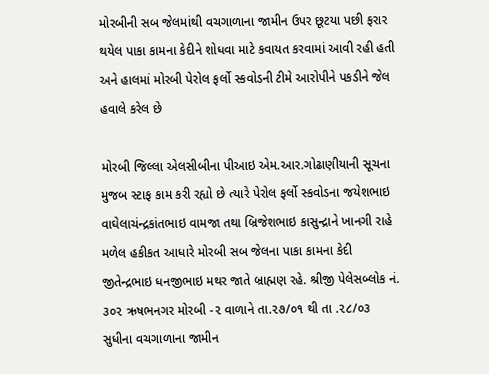મોરબીની સબ જેલમાંથી વચગાળાના જામીન ઉપર છૂટયા પછી ફરાર થયેલ પાકા કામના કેદીને શોધવા માટે કવાયત કરવામાં આવી રહી હતી અને હાલમાં મોરબી પેરોલ ફર્લો સ્કવોડની ટીમે આરોપીને પકડીને જેલ હવાલે કરેલ છે

મોરબી જિલ્લા એલસીબીના પીઆઇ એમ.આર.ગોઢાણીયાની સૂચના મુજબ સ્ટાફ કામ કરી રહ્યો છે ત્યારે પેરોલ ફર્લો સ્કવોડના જયેશભાઇ વાઘેલાચંન્દ્રકાંતભાઇ વામજા તથા બ્રિજેશભાઇ કાસુન્દ્રાને ખાનગી રાહે મળેલ હકીકત આધારે મોરબી સબ જેલના પાકા કામના કેદી જીતેન્દ્રભાઇ ધનજીભાઇ મથર જાતે બ્રાહ્મણ રહે. શ્રીજી પેલેસબ્લોક નં. ૩૦૨ ઋષભનગર મોરબી -૨ વાળાને તા.૨૭/૦૧ થી તા .૨૮/૦૩ સુધીના વચગાળાના જામીન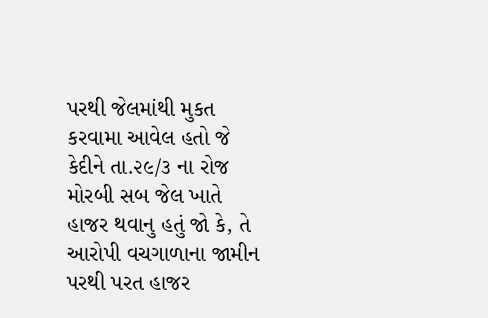પરથી જેલમાંથી મુકત કરવામા આવેલ હતો જે કેદીને તા.૨૯/૩ ના રોજ મોરબી સબ જેલ ખાતે હાજર થવાનુ હતું જો કે, તે આરોપી વચગાળાના જામીન પરથી પરત હાજર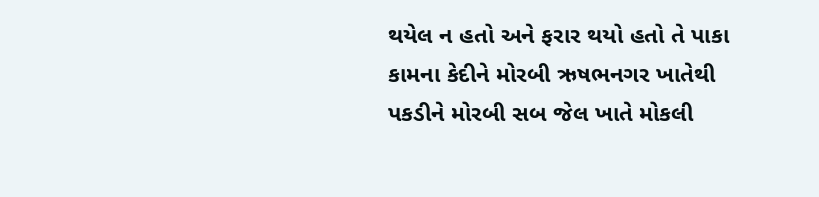થયેલ ન હતો અને ફરાર થયો હતો તે પાકા કામના કેદીને મોરબી ઋષભનગર ખાતેથી પકડીને મોરબી સબ જેલ ખાતે મોકલી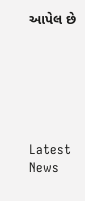આપેલ છે






Latest News